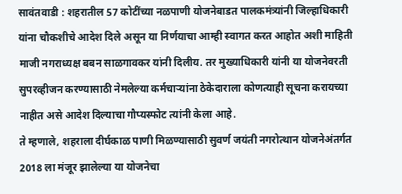सावंतवाडी : शहरातील 57 कोटींच्या नळपाणी योजनेबाडत पालकमंत्र्यांनी जिल्हाधिकारी यांना चौकशीचे आदेश दिले असून या निर्णयाचा आम्ही स्वागत करत आहोत अशी माहिती माजी नगराध्यक्ष बबन साळगावकर यांनी दिलीय. तर मुख्याधिकारी यांनी या योजनेवरती सुपरव्हीजन करण्यासाठी नेमलेल्या कर्मचाऱ्यांना ठेकेदाराला कोणत्याही सूचना करायच्या नाहीत असे आदेश दिल्याचा गौप्यस्फोट त्यांनी केला आहे.
ते म्हणाले, शहराला दीर्घकाळ पाणी मिळण्यासाठी सुवर्ण जयंती नगरोत्थान योजनेअंतर्गत 2018 ला मंजूर झालेल्या या योजनेचा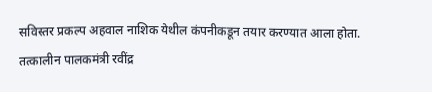सविस्तर प्रकल्प अहवाल नाशिक येथील कंपनीकडून तयार करण्यात आला होता. तत्कालीन पालकमंत्री रवींद्र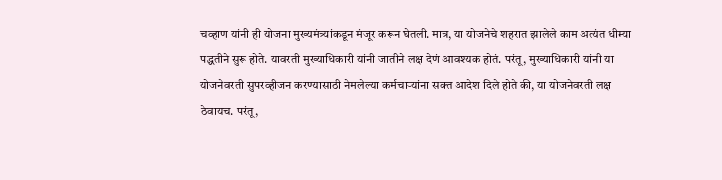चव्हाण यांनी ही योजना मुख्यमंत्र्यांकडून मंजूर करून घेतली. मात्र, या योजनेचे शहरात झालेले काम अत्यंत धीम्या पद्धतीने सुरू होते. यावरती मुख्याधिकारी यांनी जातीने लक्ष देणं आवश्यक होतं. परंतू, मुख्याधिकारी यांनी या योजनेवरती सुपरव्हीजन करण्यासाठी नेमलेल्या कर्मचाऱ्यांना सक्त आदेश दिले होते की, या योजनेवरती लक्ष ठेवायच. परंतू,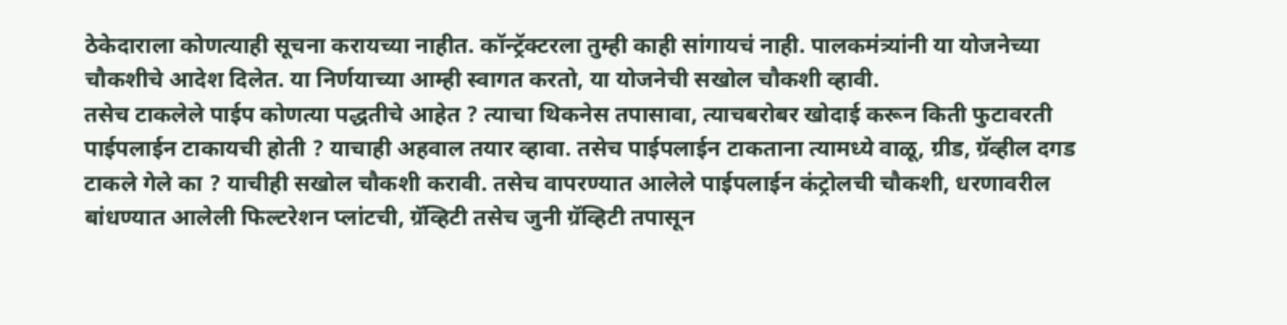ठेकेदाराला कोणत्याही सूचना करायच्या नाहीत. कॉन्ट्रॅक्टरला तुम्ही काही सांगायचं नाही. पालकमंत्र्यांनी या योजनेच्या चौकशीचे आदेश दिलेत. या निर्णयाच्या आम्ही स्वागत करतो, या योजनेची सखोल चौकशी व्हावी.
तसेच टाकलेले पाईप कोणत्या पद्धतीचे आहेत ? त्याचा थिकनेस तपासावा, त्याचबरोबर खोदाई करून किती फुटावरती पाईपलाईन टाकायची होती ? याचाही अहवाल तयार व्हावा. तसेच पाईपलाईन टाकताना त्यामध्ये वाळू, ग्रीड, ग्रॅव्हील दगड टाकले गेले का ? याचीही सखोल चौकशी करावी. तसेच वापरण्यात आलेले पाईपलाईन कंट्रोलची चौकशी, धरणावरील बांधण्यात आलेली फिल्टरेशन प्लांटची, ग्रॅव्हिटी तसेच जुनी ग्रॅव्हिटी तपासून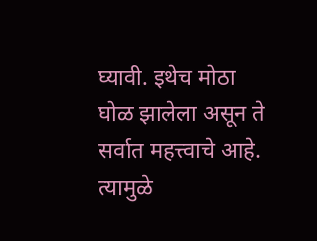घ्यावी. इथेच मोठा घोळ झालेला असून ते सर्वात महत्त्वाचे आहे. त्यामुळे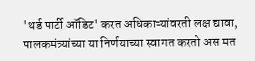'थर्ड पार्टी ऑडिट' करत अधिकाऱ्यांवरती लक्ष द्यावा, पालकमंत्र्यांच्या या निर्णयाच्या स्वागत करतो अस मत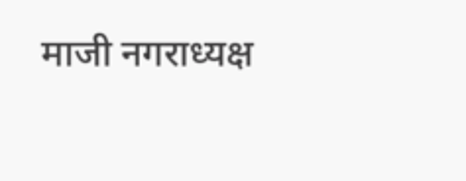माजी नगराध्यक्ष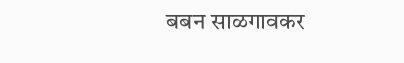बबन साळगावकर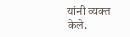यांनी व्यक्त केले.